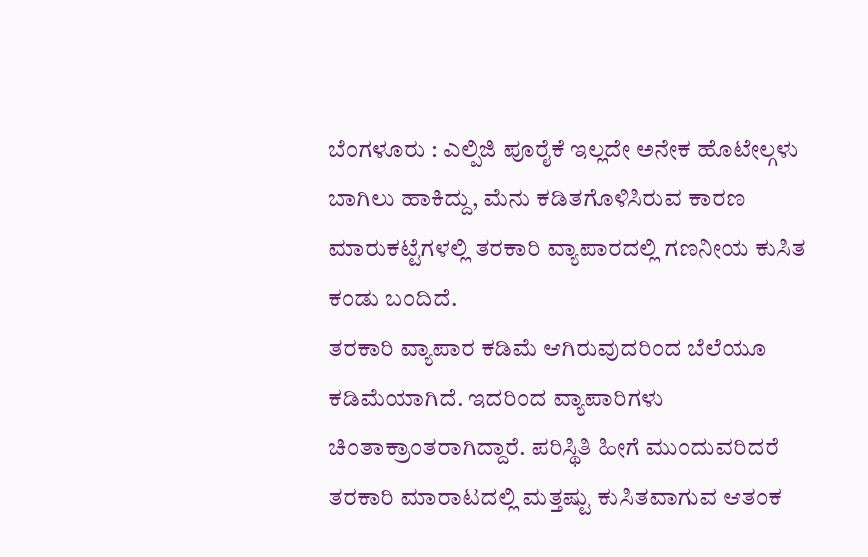ಬೆಂಗಳೂರು : ಎಲ್ಪಿಜಿ ಪೂರೈಕೆ ಇಲ್ಲದೇ ಅನೇಕ ಹೊಟೇಲ್ಗಳು ಬಾಗಿಲು ಹಾಕಿದ್ದು, ಮೆನು ಕಡಿತಗೊಳಿಸಿರುವ ಕಾರಣ ಮಾರುಕಟ್ಟೆಗಳಲ್ಲಿ ತರಕಾರಿ ವ್ಯಾಪಾರದಲ್ಲಿ ಗಣನೀಯ ಕುಸಿತ ಕಂಡು ಬಂದಿದೆ.
ತರಕಾರಿ ವ್ಯಾಪಾರ ಕಡಿಮೆ ಆಗಿರುವುದರಿಂದ ಬೆಲೆಯೂ ಕಡಿಮೆಯಾಗಿದೆ. ಇದರಿಂದ ವ್ಯಾಪಾರಿಗಳು ಚಿಂತಾಕ್ರಾಂತರಾಗಿದ್ದಾರೆ. ಪರಿಸ್ಥಿತಿ ಹೀಗೆ ಮುಂದುವರಿದರೆ ತರಕಾರಿ ಮಾರಾಟದಲ್ಲಿ ಮತ್ತಷ್ಟು ಕುಸಿತವಾಗುವ ಆತಂಕ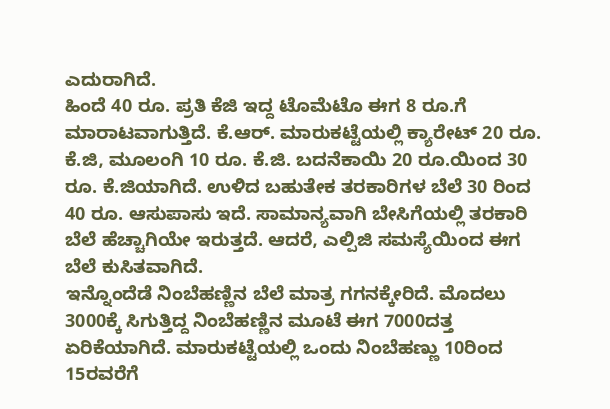ಎದುರಾಗಿದೆ.
ಹಿಂದೆ 40 ರೂ. ಪ್ರತಿ ಕೆಜಿ ಇದ್ದ ಟೊಮೆಟೊ ಈಗ 8 ರೂ.ಗೆ ಮಾರಾಟವಾಗುತ್ತಿದೆ. ಕೆ.ಆರ್. ಮಾರುಕಟ್ಟೆಯಲ್ಲಿ ಕ್ಯಾರೇಟ್ 20 ರೂ. ಕೆ.ಜಿ, ಮೂಲಂಗಿ 10 ರೂ. ಕೆ.ಜಿ. ಬದನೆಕಾಯಿ 20 ರೂ.ಯಿಂದ 30 ರೂ. ಕೆ.ಜಿಯಾಗಿದೆ. ಉಳಿದ ಬಹುತೇಕ ತರಕಾರಿಗಳ ಬೆಲೆ 30 ರಿಂದ 40 ರೂ. ಆಸುಪಾಸು ಇದೆ. ಸಾಮಾನ್ಯವಾಗಿ ಬೇಸಿಗೆಯಲ್ಲಿ ತರಕಾರಿ ಬೆಲೆ ಹೆಚ್ಚಾಗಿಯೇ ಇರುತ್ತದೆ. ಆದರೆ, ಎಲ್ಪಿಜಿ ಸಮಸ್ಯೆಯಿಂದ ಈಗ ಬೆಲೆ ಕುಸಿತವಾಗಿದೆ.
ಇನ್ನೊಂದೆಡೆ ನಿಂಬೆಹಣ್ಣಿನ ಬೆಲೆ ಮಾತ್ರ ಗಗನಕ್ಕೇರಿದೆ. ಮೊದಲು 3000ಕ್ಕೆ ಸಿಗುತ್ತಿದ್ದ ನಿಂಬೆಹಣ್ಣಿನ ಮೂಟೆ ಈಗ 7000ದತ್ತ ಏರಿಕೆಯಾಗಿದೆ. ಮಾರುಕಟ್ಟೆಯಲ್ಲಿ ಒಂದು ನಿಂಬೆಹಣ್ಣು 10ರಿಂದ 15ರವರೆಗೆ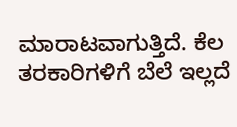ಮಾರಾಟವಾಗುತ್ತಿದೆ. ಕೆಲ ತರಕಾರಿಗಳಿಗೆ ಬೆಲೆ ಇಲ್ಲದೆ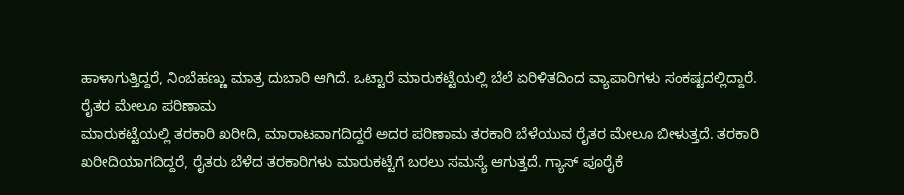ಹಾಳಾಗುತ್ತಿದ್ದರೆ, ನಿಂಬೆಹಣ್ಣು ಮಾತ್ರ ದುಬಾರಿ ಆಗಿದೆ. ಒಟ್ಟಾರೆ ಮಾರುಕಟ್ಟೆಯಲ್ಲಿ ಬೆಲೆ ಏರಿಳಿತದಿಂದ ವ್ಯಾಪಾರಿಗಳು ಸಂಕಷ್ಟದಲ್ಲಿದ್ದಾರೆ.
ರೈತರ ಮೇಲೂ ಪರಿಣಾಮ
ಮಾರುಕಟ್ಟೆಯಲ್ಲಿ ತರಕಾರಿ ಖರೀದಿ, ಮಾರಾಟವಾಗದಿದ್ದರೆ ಅದರ ಪರಿಣಾಮ ತರಕಾರಿ ಬೆಳೆಯುವ ರೈತರ ಮೇಲೂ ಬೀಳುತ್ತದೆ. ತರಕಾರಿ ಖರೀದಿಯಾಗದಿದ್ದರೆ, ರೈತರು ಬೆಳೆದ ತರಕಾರಿಗಳು ಮಾರುಕಟ್ಟೆಗೆ ಬರಲು ಸಮಸ್ಯೆ ಆಗುತ್ತದೆ. ಗ್ಯಾಸ್ ಪೂರೈಕೆ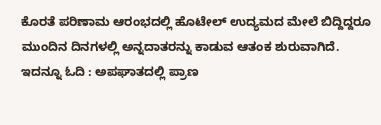ಕೊರತೆ ಪರಿಣಾಮ ಆರಂಭದಲ್ಲಿ ಹೊಟೇಲ್ ಉದ್ಯಮದ ಮೇಲೆ ಬಿದ್ದಿದ್ದರೂ ಮುಂದಿನ ದಿನಗಳಲ್ಲಿ ಅನ್ನದಾತರನ್ನು ಕಾಡುವ ಆತಂಕ ಶುರುವಾಗಿದೆ.
ಇದನ್ನೂ ಓದಿ : ಅಪಘಾತದಲ್ಲಿ ಪ್ರಾಣ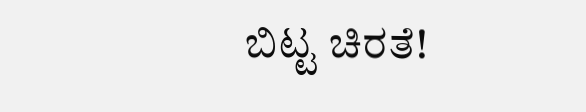ಬಿಟ್ಟ ಚಿರತೆ!